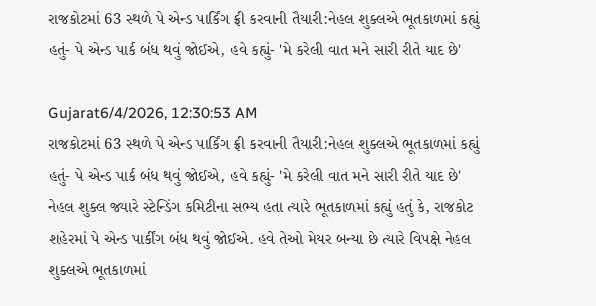રાજકોટમાં 63 સ્થળે પે એન્ડ પાર્કિંગ ફ્રી કરવાની તૈયારી:નેહલ શુક્લએ ભૂતકાળમાં કહ્યું હતું- પે એન્ડ પાર્ક બંધ થવું જોઈએ, હવે કહ્યું- 'મે કરેલી વાત મને સારી રીતે યાદ છે'

Gujarat6/4/2026, 12:30:53 AM
રાજકોટમાં 63 સ્થળે પે એન્ડ પાર્કિંગ ફ્રી કરવાની તૈયારી:નેહલ શુક્લએ ભૂતકાળમાં કહ્યું હતું- પે એન્ડ પાર્ક બંધ થવું જોઈએ, હવે કહ્યું- 'મે કરેલી વાત મને સારી રીતે યાદ છે'
નેહલ શુક્લ જ્યારે સ્ટેન્ડિંગ કમિટીના સભ્ય હતા ત્યારે ભૂતકાળમાં કહ્યું હતું કે, રાજકોટ શહેરમાં પે એન્ડ પાર્કીંગ બંધ થવું જોઈએ. હવે તેઓ મેયર બન્યા છે ત્યારે વિપક્ષે નેહલ શુક્લએ ભૂતકાળમાં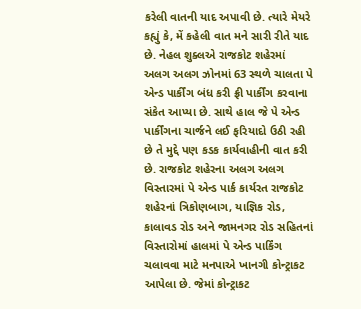કરેલી વાતની યાદ અપાવી છે. ત્યારે મેયરે કહ્યું કે, મેં કહેલી વાત મને સારી રીતે યાદ છે. નેહલ શુક્લએ રાજકોટ શહેરમાં અલગ અલગ ઝોનમાં 63 સ્થળે ચાલતા પે એન્ડ પાર્કીંગ બંધ કરી ફ્રી પાર્કીંગ કરવાના સંકેત આપ્યા છે. સાથે હાલ જે પે એન્ડ પાર્કીંગના ચાર્જને લઈ ફરિયાદો ઉઠી રહી છે તે મુદ્દે પણ કડક કાર્યવાહીની વાત કરી છે. રાજકોટ શહેરના અલગ અલગ વિસ્તારમાં પે એન્ડ પાર્ક કાર્યરત રાજકોટ શહેરનાં ત્રિકોણબાગ, યાજ્ઞિક રોડ, કાલાવડ રોડ અને જામનગર રોડ સહિતનાં વિસ્તારોમાં હાલમાં પે એન્ડ પાર્કિંગ ચલાવવા માટે મનપાએ ખાનગી કોન્ટ્રાકટ આપેલા છે. જેમાં કોન્ટ્રાકટ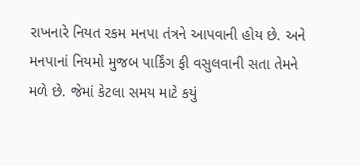રાખનારે નિયત રકમ મનપા તંત્રને આપવાની હોય છે. અને મનપાનાં નિયમો મુજબ પાર્કિંગ ફી વસુલવાની સતા તેમને મળે છે. જેમાં કેટલા સમય માટે કયું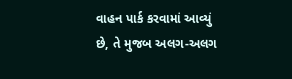વાહન પાર્ક કરવામાં આવ્યું છે, તે મુજબ અલગ-અલગ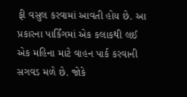ફી વસુલ કરવામાં આવતી હોય છે. આ પ્રકારના પાર્કિંગમાં એક કલાકથી લઈ એક મહિના માટે વાહન પાર્ક કરવાની સગવડ મળે છે. જોકે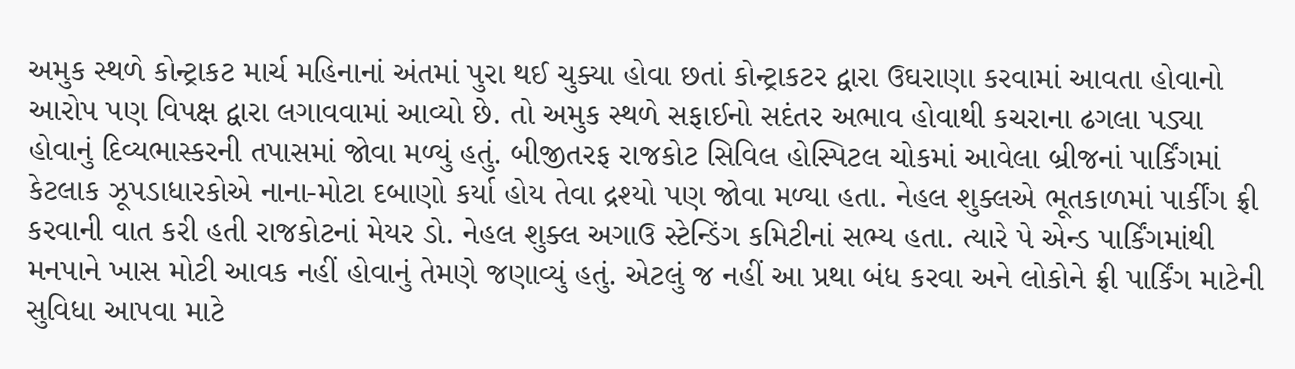અમુક સ્થળે કોન્ટ્રાકટ માર્ચ મહિનાનાં અંતમાં પુરા થઈ ચુક્યા હોવા છતાં કોન્ટ્રાકટર દ્વારા ઉઘરાણા કરવામાં આવતા હોવાનો આરોપ પણ વિપક્ષ દ્વારા લગાવવામાં આવ્યો છે. તો અમુક સ્થળે સફાઈનો સદંતર અભાવ હોવાથી કચરાના ઢગલા પડ્યા હોવાનું દિવ્યભાસ્કરની તપાસમાં જોવા મળ્યું હતું. બીજીતરફ રાજકોટ સિવિલ હોસ્પિટલ ચોકમાં આવેલા બ્રીજનાં પાર્કિંગમાં કેટલાક ઝૂપડાધારકોએ નાના-મોટા દબાણો કર્યા હોય તેવા દ્રશ્યો પણ જોવા મળ્યા હતા. નેહલ શુક્લએ ભૂતકાળમાં પાર્કીંગ ફ્રી કરવાની વાત કરી હતી રાજકોટનાં મેયર ડો. નેહલ શુક્લ અગાઉ સ્ટેન્ડિંગ કમિટીનાં સભ્ય હતા. ત્યારે પે એન્ડ પાર્કિંગમાંથી મનપાને ખાસ મોટી આવક નહીં હોવાનું તેમણે જણાવ્યું હતું. એટલું જ નહીં આ પ્રથા બંધ કરવા અને લોકોને ફ્રી પાર્કિંગ માટેની સુવિધા આપવા માટે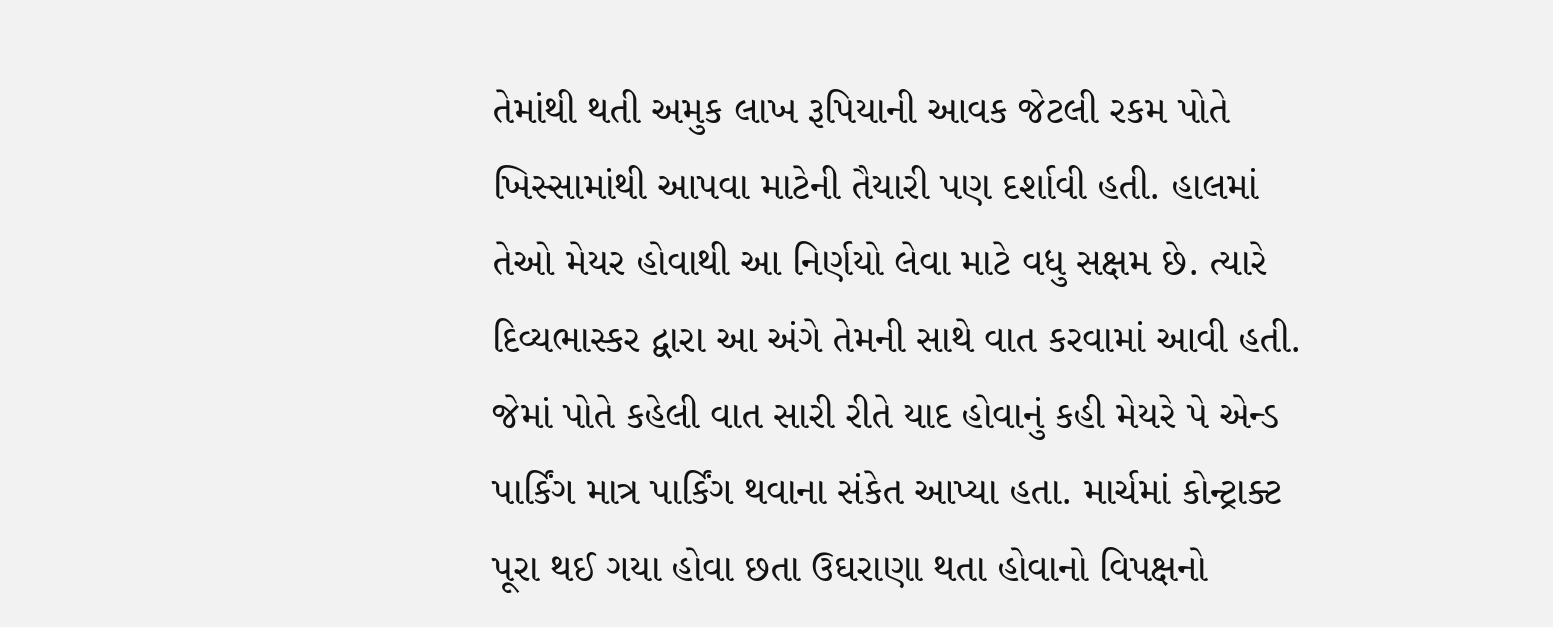તેમાંથી થતી અમુક લાખ રૂપિયાની આવક જેટલી રકમ પોતે ખિસ્સામાંથી આપવા માટેની તૈયારી પણ દર્શાવી હતી. હાલમાં તેઓ મેયર હોવાથી આ નિર્ણયો લેવા માટે વધુ સક્ષમ છે. ત્યારે દિવ્યભાસ્કર દ્વારા આ અંગે તેમની સાથે વાત કરવામાં આવી હતી. જેમાં પોતે કહેલી વાત સારી રીતે યાદ હોવાનું કહી મેયરે પે એન્ડ પાર્કિંગ માત્ર પાર્કિંગ થવાના સંકેત આપ્યા હતા. માર્ચમાં કોન્ટ્રાક્ટ પૂરા થઈ ગયા હોવા છતા ઉઘરાણા થતા હોવાનો વિપક્ષનો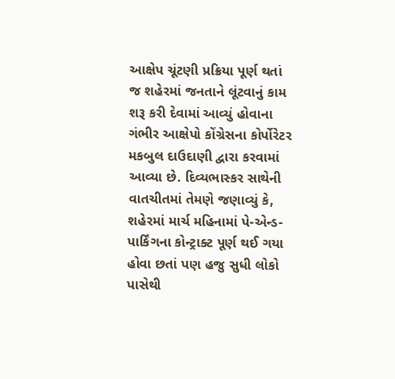આક્ષેપ ચૂંટણી પ્રક્રિયા પૂર્ણ થતાં જ શહેરમાં જનતાને લૂંટવાનું કામ શરૂ કરી દેવામાં આવ્યું હોવાના ગંભીર આક્ષેપો કોંગ્રેસના કોર્પોરેટર મકબુલ દાઉદાણી દ્વારા કરવામાં આવ્યા છે. દિવ્યભાસ્કર સાથેની વાતચીતમાં તેમણે જણાવ્યું કે, શહેરમાં માર્ચ મહિનામાં પે-એન્ડ-પાર્કિંગના કોન્ટ્રાક્ટ પૂર્ણ થઈ ગયા હોવા છતાં પણ હજુ સુધી લોકો પાસેથી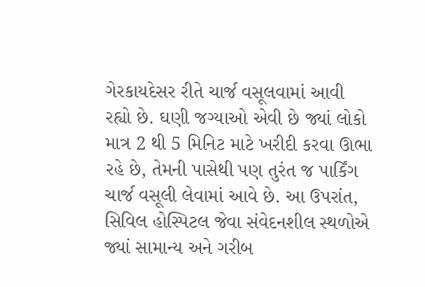ગેરકાયદેસર રીતે ચાર્જ વસૂલવામાં આવી રહ્યો છે. ઘણી જગ્યાઓ એવી છે જ્યાં લોકો માત્ર 2 થી 5 મિનિટ માટે ખરીદી કરવા ઊભા રહે છે, તેમની પાસેથી પણ તુરંત જ પાર્કિંગ ચાર્જ વસૂલી લેવામાં આવે છે. આ ઉપરાંત, સિવિલ હોસ્પિટલ જેવા સંવેદનશીલ સ્થળોએ જ્યાં સામાન્ય અને ગરીબ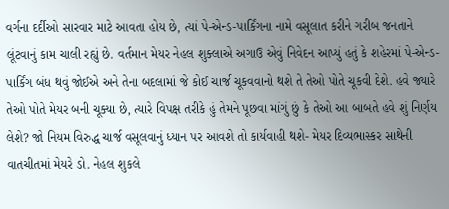વર્ગના દર્દીઓ સારવાર માટે આવતા હોય છે, ત્યાં પે-એન્ડ-પાર્કિંગના નામે વસૂલાત કરીને ગરીબ જનતાને લૂંટવાનું કામ ચાલી રહ્યું છે. વર્તમાન મેયર નેહલ શુક્લાએ અગાઉ એવું નિવેદન આપ્યું હતું કે શહેરમાં પે-એન્ડ-પાર્કિંગ બંધ થવું જોઈએ અને તેના બદલામાં જે કોઈ ચાર્જ ચૂકવવાનો થશે તે તેઓ પોતે ચૂકવી દેશે. હવે જ્યારે તેઓ પોતે મેયર બની ચૂક્યા છે, ત્યારે વિપક્ષ તરીકે હું તેમને પૂછવા માંગું છું કે તેઓ આ બાબતે હવે શું નિર્ણય લેશે? જો નિયમ વિરુદ્ધ ચાર્જ વસૂલવાનું ધ્યાન પર આવશે તો કાર્યવાહી થશે- મેયર દિવ્યભાસ્કર સાથેની વાતચીતમાં મેયરે ડો. નેહલ શુકલે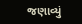જણાવ્યું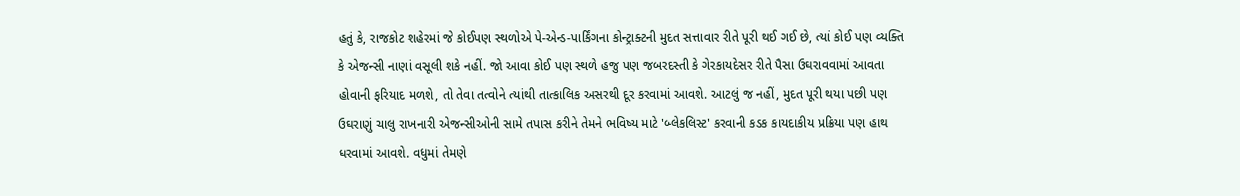હતું કે, રાજકોટ શહેરમાં જે કોઈપણ સ્થળોએ પે-એન્ડ-પાર્કિંગના કોન્ટ્રાક્ટની મુદત સત્તાવાર રીતે પૂરી થઈ ગઈ છે, ત્યાં કોઈ પણ વ્યક્તિ કે એજન્સી નાણાં વસૂલી શકે નહીં. જો આવા કોઈ પણ સ્થળે હજુ પણ જબરદસ્તી કે ગેરકાયદેસર રીતે પૈસા ઉઘરાવવામાં આવતા હોવાની ફરિયાદ મળશે, તો તેવા તત્વોને ત્યાંથી તાત્કાલિક અસરથી દૂર કરવામાં આવશે. આટલું જ નહીં, મુદત પૂરી થયા પછી પણ ઉઘરાણું ચાલુ રાખનારી એજન્સીઓની સામે તપાસ કરીને તેમને ભવિષ્ય માટે 'બ્લેકલિસ્ટ' કરવાની કડક કાયદાકીય પ્રક્રિયા પણ હાથ ધરવામાં આવશે. વધુમાં તેમણે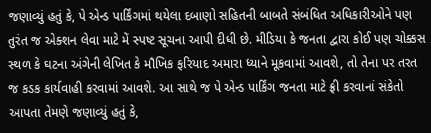જણાવ્યું હતું કે, પે એન્ડ પાર્કિંગમાં થયેલા દબાણો સહિતની બાબતે સંબંધિત અધિકારીઓને પણ તુરંત જ એક્શન લેવા માટે મેં સ્પષ્ટ સૂચના આપી દીધી છે. મીડિયા કે જનતા દ્વારા કોઈ પણ ચોક્કસ સ્થળ કે ઘટના અંગેની લેખિત કે મૌખિક ફરિયાદ અમારા ધ્યાને મૂકવામાં આવશે, તો તેના પર તરત જ કડક કાર્યવાહી કરવામાં આવશે. આ સાથે જ પે એન્ડ પાર્કિંગ જનતા માટે ફ્રી કરવાનાં સંકેતો આપતા તેમણે જણાવ્યું હતું કે,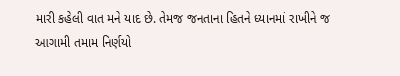મારી કહેલી વાત મને યાદ છે. તેમજ જનતાના હિતને ધ્યાનમાં રાખીને જ આગામી તમામ નિર્ણયો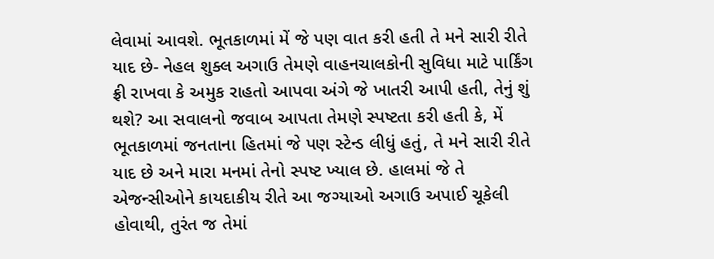લેવામાં આવશે. ભૂતકાળમાં મેં જે પણ વાત કરી હતી તે મને સારી રીતે યાદ છે- નેહલ શુક્લ અગાઉ તેમણે વાહનચાલકોની સુવિધા માટે પાર્કિંગ ફ્રી રાખવા કે અમુક રાહતો આપવા અંગે જે ખાતરી આપી હતી, તેનું શું થશે? આ સવાલનો જવાબ આપતા તેમણે સ્પષ્ટતા કરી હતી કે, મેં ભૂતકાળમાં જનતાના હિતમાં જે પણ સ્ટેન્ડ લીધું હતું, તે મને સારી રીતે યાદ છે અને મારા મનમાં તેનો સ્પષ્ટ ખ્યાલ છે. હાલમાં જે તે એજન્સીઓને કાયદાકીય રીતે આ જગ્યાઓ અગાઉ અપાઈ ચૂકેલી હોવાથી, તુરંત જ તેમાં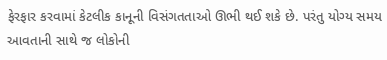ફેરફાર કરવામાં કેટલીક કાનૂની વિસંગતતાઓ ઊભી થઈ શકે છે. પરંતુ યોગ્ય સમય આવતાની સાથે જ લોકોની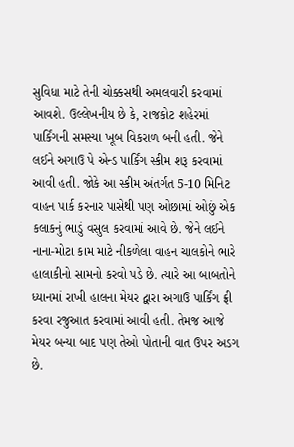સુવિધા માટે તેની ચોક્કસથી અમલવારી કરવામાં આવશે. ઉલ્લેખનીય છે કે, રાજકોટ શહેરમાં પાર્કિંગની સમસ્યા ખૂબ વિકરાળ બની હતી. જેને લઈને અગાઉ પે એન્ડ પાર્કિંગ સ્કીમ શરૂ કરવામાં આવી હતી. જોકે આ સ્કીમ અંતર્ગત 5-10 મિનિટ વાહન પાર્ક કરનાર પાસેથી પણ ઓછામાં ઓછું એક કલાકનું ભાડું વસુલ કરવામાં આવે છે. જેને લઈને નાના-મોટા કામ માટે નીકળેલા વાહન ચાલકોને ભારે હાલાકીનો સામનો કરવો પડે છે. ત્યારે આ બાબતોને ધ્યાનમાં રાખી હાલના મેયર દ્વારા અગાઉ પાર્કિંગ ફ્રી કરવા રજુઆત કરવામાં આવી હતી. તેમજ આજે મેયર બન્યા બાદ પણ તેઓ પોતાની વાત ઉપર અડગ છે.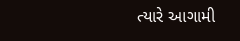ત્યારે આગામી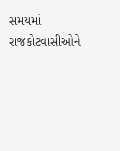સમયમાં રાજકોટવાસીઓને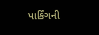પાર્કિંગની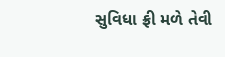સુવિધા ફ્રી મળે તેવી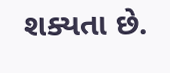શક્યતા છે.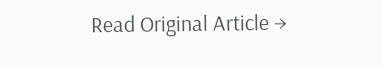Read Original Article →